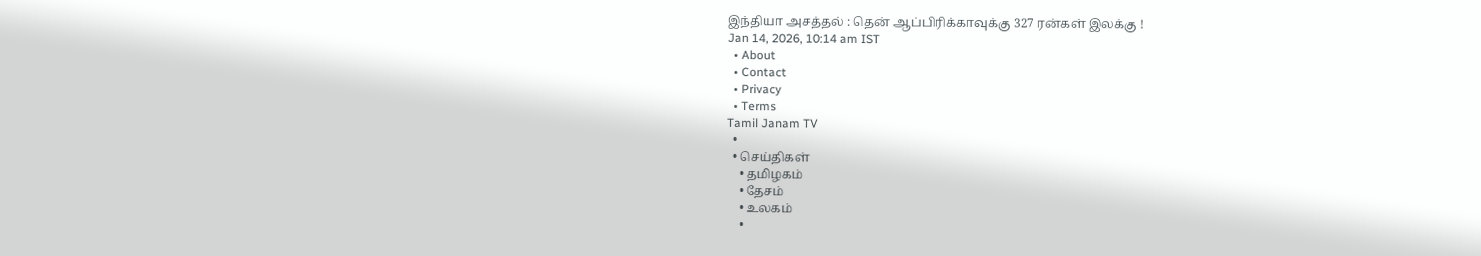இந்தியா அசத்தல் : தென் ஆப்பிரிக்காவுக்கு 327 ரன்கள் இலக்கு !
Jan 14, 2026, 10:14 am IST
  • About
  • Contact
  • Privacy
  • Terms
Tamil Janam TV
  •
  • செய்திகள்
    • தமிழகம்
    • தேசம்
    • உலகம்
    •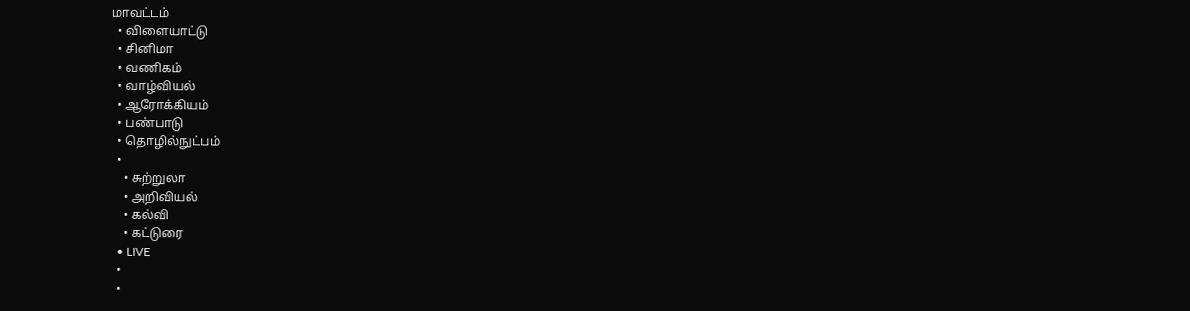மாவட்டம்
  • விளையாட்டு
  • சினிமா
  • வணிகம்
  • வாழ்வியல்
  • ஆரோக்கியம்
  • பண்பாடு
  • தொழில்நுட்பம்
  •
    • சுற்றுலா
    • அறிவியல்
    • கல்வி
    • கட்டுரை
  • LIVE
  •
  •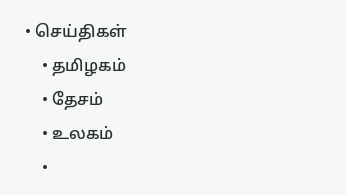• செய்திகள்
    • தமிழகம்
    • தேசம்
    • உலகம்
    •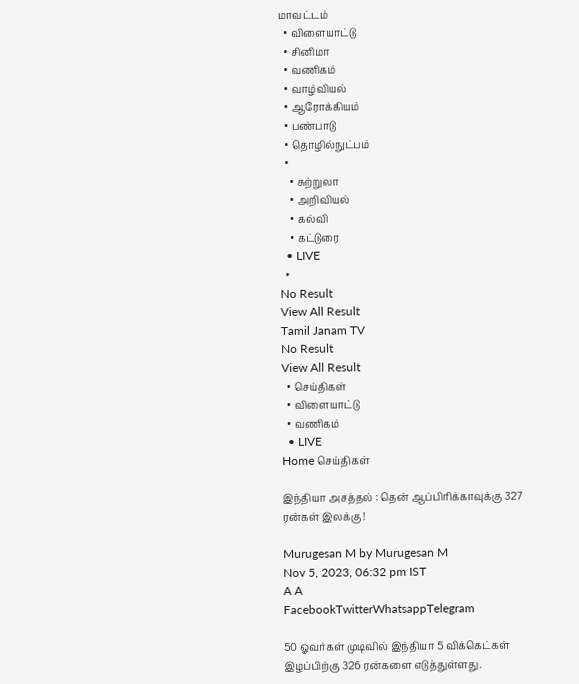மாவட்டம்
  • விளையாட்டு
  • சினிமா
  • வணிகம்
  • வாழ்வியல்
  • ஆரோக்கியம்
  • பண்பாடு
  • தொழில்நுட்பம்
  •
    • சுற்றுலா
    • அறிவியல்
    • கல்வி
    • கட்டுரை
  • LIVE
  •
No Result
View All Result
Tamil Janam TV
No Result
View All Result
  • செய்திகள்
  • விளையாட்டு
  • வணிகம்
  • LIVE
Home செய்திகள்

இந்தியா அசத்தல் : தென் ஆப்பிரிக்காவுக்கு 327 ரன்கள் இலக்கு !

Murugesan M by Murugesan M
Nov 5, 2023, 06:32 pm IST
A A
FacebookTwitterWhatsappTelegram

50 ஓவர்கள் முடிவில் இந்தியா 5 விக்கெட்கள் இழப்பிற்கு 326 ரன்களை எடுத்துள்ளது.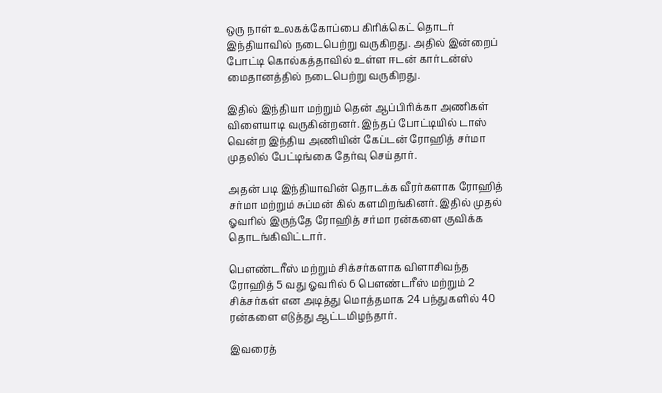ஒரு நாள் உலகக்கோப்பை கிரிக்கெட் தொடர் இந்தியாவில் நடைபெற்று வருகிறது. அதில் இன்றைப் போட்டி கொல்கத்தாவில் உள்ள ஈடன் கார்டன்ஸ் மைதானத்தில் நடைபெற்று வருகிறது.

இதில் இந்தியா மற்றும் தென் ஆப்பிரிக்கா அணிகள் விளையாடி வருகின்றனர். இந்தப் போட்டியில் டாஸ் வென்ற இந்திய அணியின் கேப்டன் ரோஹித் சர்மா முதலில் பேட்டிங்கை தேர்வு செய்தார்.

அதன் படி இந்தியாவின் தொடக்க வீரர்களாக ரோஹித் சர்மா மற்றும் சுப்மன் கில் களமிறங்கினர். இதில் முதல் ஓவரில் இருந்தே ரோஹித் சர்மா ரன்களை குவிக்க தொடங்கிவிட்டார்.

பௌண்டரீஸ் மற்றும் சிக்சர்களாக விளாசிவந்த ரோஹித் 5 வது ஓவரில் 6 பௌண்டரீஸ் மற்றும் 2 சிக்சர்கள் என அடித்து மொத்தமாக 24 பந்துகளில் 40 ரன்களை எடுத்து ஆட்டமிழந்தார்.

இவரைத்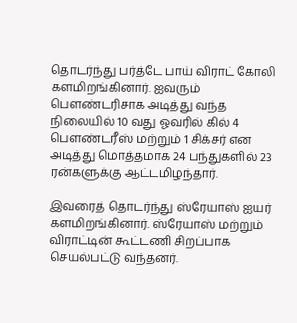தொடர்ந்து பர்த்டே பாய் விராட் கோலி களமிறங்கினார். ஐவரும் பௌண்டரிசாக அடித்து வந்த நிலையில் 10 வது ஓவரில் கில் 4 பௌண்டரீஸ் மற்றும் 1 சிக்சர் என அடித்து மொத்தமாக 24 பந்துகளில் 23 ரன்களுக்கு ஆட்டமிழந்தார்.

இவரைத் தொடர்ந்து ஸ்ரேயாஸ் ஐயர் களமிறங்கினார். ஸ்ரேயாஸ் மற்றும் விராட்டின் கூட்டணி சிறப்பாக செயல்பட்டு வந்தனர்.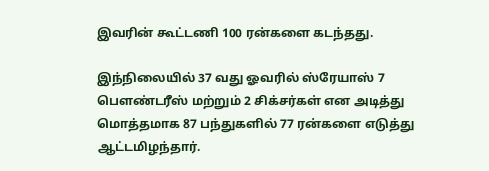இவரின் கூட்டணி 100 ரன்களை கடந்தது.

இந்நிலையில் 37 வது ஓவரில் ஸ்ரேயாஸ் 7 பௌண்டரீஸ் மற்றும் 2 சிக்சர்கள் என அடித்து மொத்தமாக 87 பந்துகளில் 77 ரன்களை எடுத்து ஆட்டமிழந்தார்.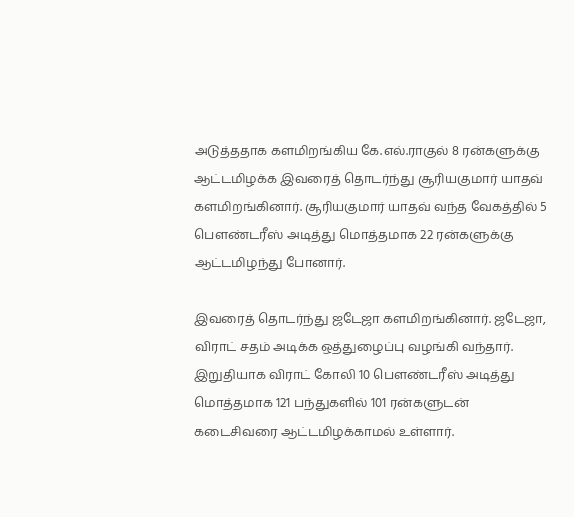அடுத்ததாக களமிறங்கிய கே.எல்.ராகுல் 8 ரன்களுக்கு ஆட்டமிழக்க இவரைத் தொடர்ந்து சூரியகுமார் யாதவ் களமிறங்கினார். சூரியகுமார் யாதவ் வந்த வேகத்தில் 5 பௌண்டரீஸ் அடித்து மொத்தமாக 22 ரன்களுக்கு ஆட்டமிழந்து போனார்.

இவரைத் தொடர்ந்து ஜடேஜா களமிறங்கினார். ஜடேஜா, விராட் சதம் அடிக்க ஒத்துழைப்பு வழங்கி வந்தார். இறுதியாக விராட் கோலி 10 பௌண்டரீஸ் அடித்து மொத்தமாக 121 பந்துகளில் 101 ரன்களுடன் கடைசிவரை ஆட்டமிழக்காமல் உள்ளார்.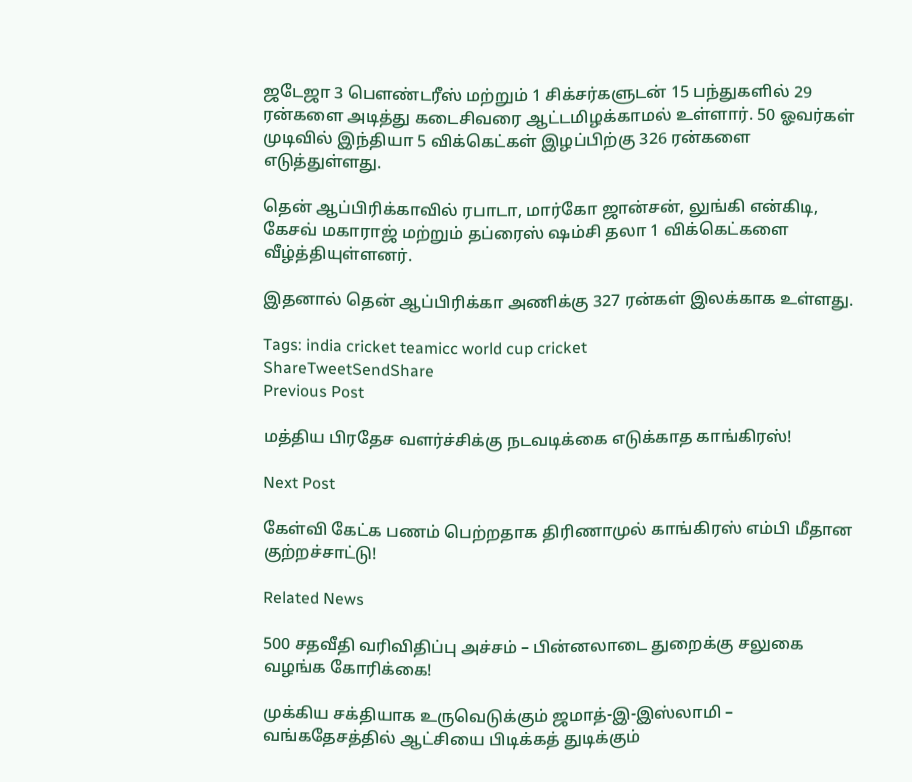ஜடேஜா 3 பௌண்டரீஸ் மற்றும் 1 சிக்சர்களுடன் 15 பந்துகளில் 29 ரன்களை அடித்து கடைசிவரை ஆட்டமிழக்காமல் உள்ளார். 50 ஓவர்கள் முடிவில் இந்தியா 5 விக்கெட்கள் இழப்பிற்கு 326 ரன்களை எடுத்துள்ளது.

தென் ஆப்பிரிக்காவில் ரபாடா, மார்கோ ஜான்சன், லுங்கி என்கிடி, கேசவ் மகாராஜ் மற்றும் தப்ரைஸ் ஷம்சி தலா 1 விக்கெட்களை வீழ்த்தியுள்ளனர்.

இதனால் தென் ஆப்பிரிக்கா அணிக்கு 327 ரன்கள் இலக்காக உள்ளது.

Tags: india cricket teamicc world cup cricket
ShareTweetSendShare
Previous Post

மத்திய பிரதேச வளர்ச்சிக்கு நடவடிக்கை எடுக்காத காங்கிரஸ்!

Next Post

கேள்வி கேட்க பணம் பெற்றதாக திரிணாமுல் காங்கிரஸ் எம்பி மீதான குற்றச்சாட்டு!

Related News

500 சதவீதி வரிவிதிப்பு அச்சம் – பின்னலாடை துறைக்கு சலுகை வழங்க கோரிக்கை!

முக்கிய சக்தியாக உருவெடுக்கும் ஜமாத்-இ-இஸ்லாமி – வங்கதேசத்தில் ஆட்சியை பிடிக்கத் துடிக்கும்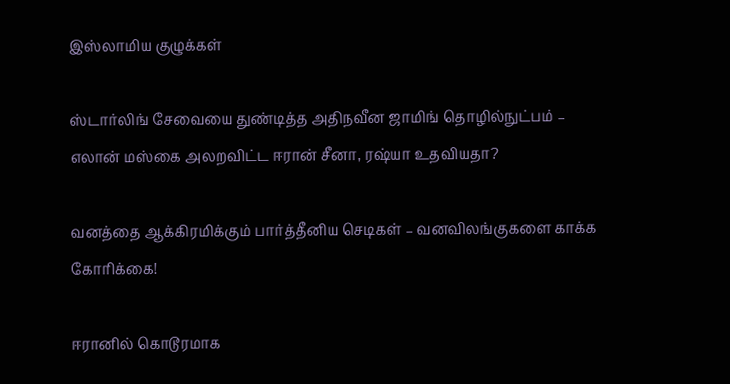இஸ்லாமிய குழுக்கள்

ஸ்டார்லிங் சேவையை துண்டித்த அதிநவீன ஜாமிங் தொழில்நுட்பம் – எலான் மஸ்கை அலறவிட்ட ஈரான் சீனா, ரஷ்யா உதவியதா?

வனத்தை ஆக்கிரமிக்கும் பார்த்தீனிய செடிகள் – வனவிலங்குகளை காக்க கோரிக்கை!

ஈரானில் கொடூரமாக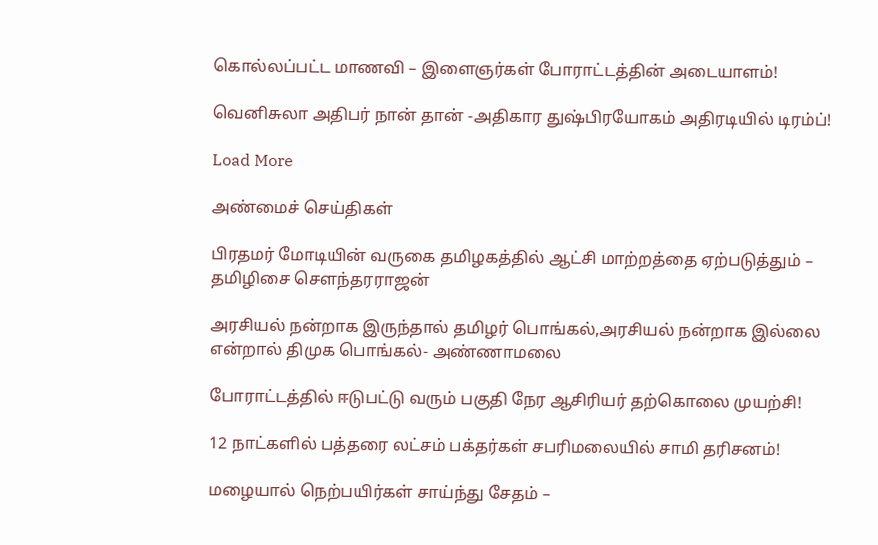கொல்லப்பட்ட மாணவி – இளைஞர்கள் போராட்டத்தின் அடையாளம்!

வெனிசுலா அதிபர் நான் தான் -அதிகார துஷ்பிரயோகம் அதிரடியில் டிரம்ப்!

Load More

அண்மைச் செய்திகள்

பிரதமர் மோடியின் வருகை தமிழகத்தில் ஆட்சி மாற்றத்தை ஏற்படுத்தும் – தமிழிசை சௌந்தரராஜன்

அரசியல் நன்றாக இருந்தால் தமிழர் பொங்கல்,அரசியல் நன்றாக இல்லை என்றால் திமுக பொங்கல்- அண்ணாமலை

போராட்டத்தில் ஈடுபட்டு வரும் பகுதி நேர ஆசிரியர் தற்கொலை முயற்சி!

12 நாட்களில் பத்தரை லட்சம் பக்தர்கள் சபரிமலையில் சாமி தரிசனம்!

மழையால் நெற்பயிர்கள் சாய்ந்து சேதம் –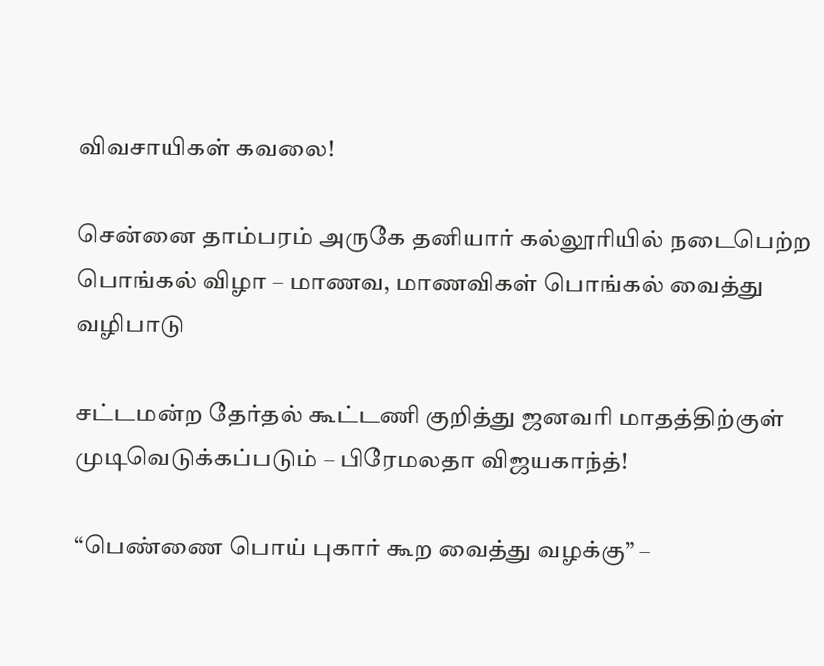விவசாயிகள் கவலை!

சென்னை தாம்பரம் அருகே தனியார் கல்லூரியில் நடைபெற்ற பொங்கல் விழா – மாணவ, மாணவிகள் பொங்கல் வைத்து வழிபாடு

சட்டமன்ற தேர்தல் கூட்டணி குறித்து ஜனவரி மாதத்திற்குள் முடிவெடுக்கப்படும் – பிரேமலதா விஜயகாந்த்!

“பெண்ணை பொய் புகார் கூற வைத்து வழக்கு” –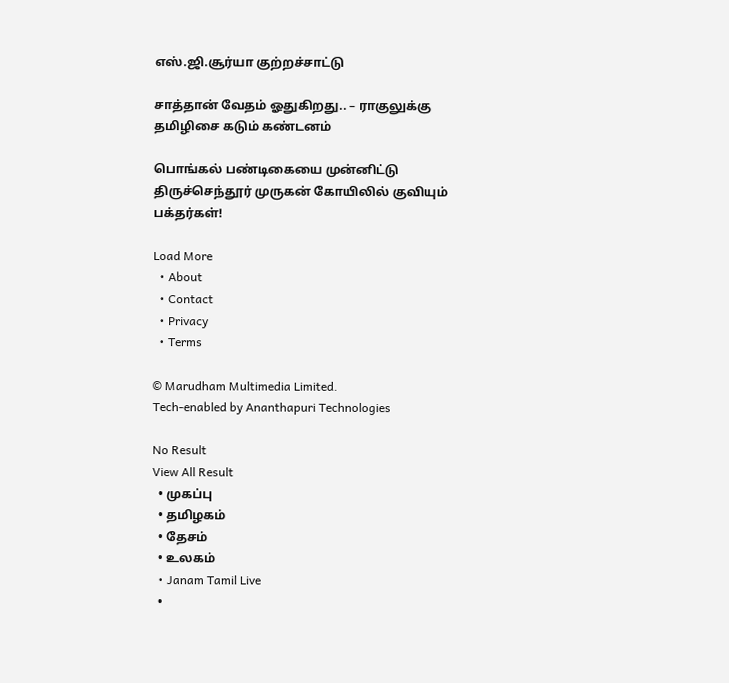எஸ்.ஜி.சூர்யா குற்றச்சாட்டு

சாத்தான் வேதம் ஓதுகிறது.. – ராகுலுக்கு தமிழிசை கடும் கண்டனம்

பொங்கல் பண்டிகையை முன்னிட்டு திருச்செந்தூர் முருகன் கோயிலில் குவியும் பக்தர்கள்!

Load More
  • About
  • Contact
  • Privacy
  • Terms

© Marudham Multimedia Limited.
Tech-enabled by Ananthapuri Technologies

No Result
View All Result
  • முகப்பு
  • தமிழகம்
  • தேசம்
  • உலகம்
  • Janam Tamil Live
  •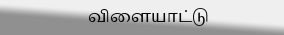விளையாட்டு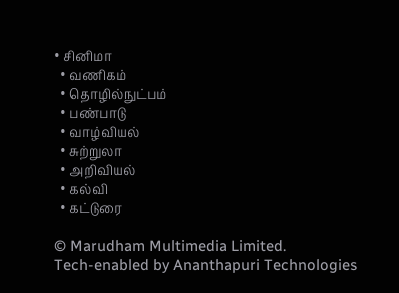• சினிமா
  • வணிகம்
  • தொழில்நுட்பம்
  • பண்பாடு
  • வாழ்வியல்
  • சுற்றுலா
  • அறிவியல்
  • கல்வி
  • கட்டுரை

© Marudham Multimedia Limited.
Tech-enabled by Ananthapuri Technologies